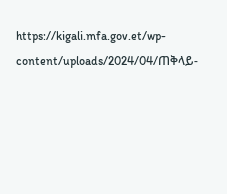https://kigali.mfa.gov.et/wp-content/uploads/2024/04/ጠቅላይ-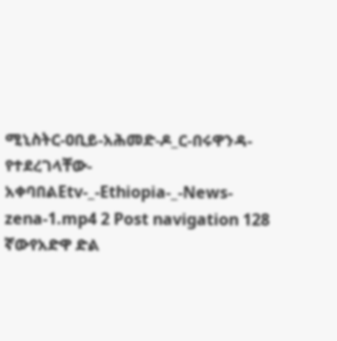ሚኒስትር-ዐቢይ-አሕመድ-ዶ_ር-በሩዋንዳ-የተደረገላቸው-አቀባበልEtv-_-Ethiopia-_-News-zena-1.mp4 2 Post navigation 128 ኛውየአድዋ ድል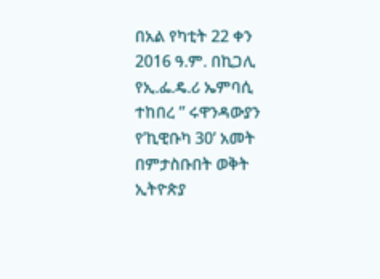በአል የካቲት 22 ቀን 2016 ዓ.ም. በኪጋሊ የኢ.ፌ.ዴ.ሪ ኤምባሲ ተከበረ ” ሩዋንዳውያን የ’ኪዊቡካ 30’ አመት በምታስቡበት ወቅት ኢትዮጵያ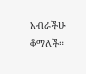አብራችሁ ቆማለች።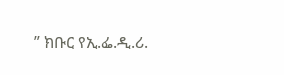” ክቡር የኢ.ፌ.ዲ.ሪ.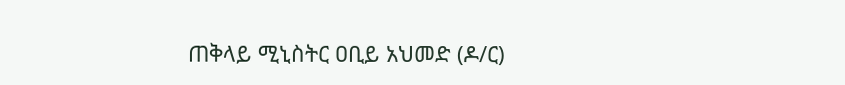ጠቅላይ ሚኒስትር ዐቢይ አህመድ (ዶ/ር)